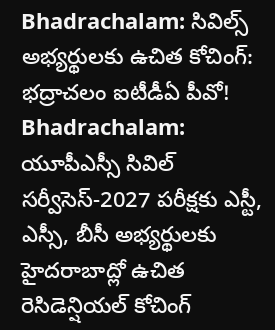Bhadrachalam: సివిల్స్ అభ్యర్థులకు ఉచిత కోచింగ్: భద్రాచలం ఐటీడీఏ పీవో!
Bhadrachalam: యూపీఎస్సీ సివిల్ సర్వీసెస్-2027 పరీక్షకు ఎస్టీ, ఎస్సీ, బీసీ అభ్యర్థులకు హైదరాబాద్లో ఉచిత రెసిడెన్షియల్ కోచింగ్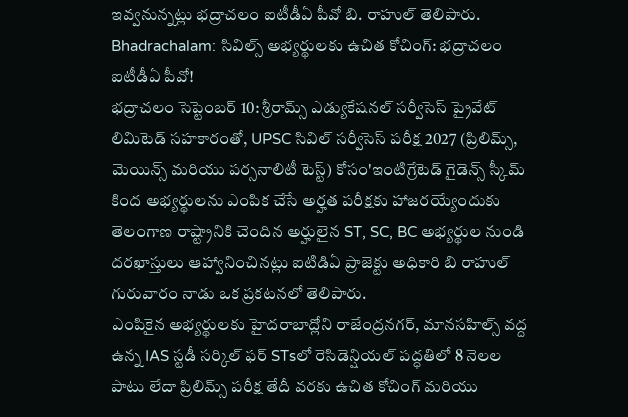ఇవ్వనున్నట్లు భద్రాచలం ఐటీడీఏ పీవో బి. రాహుల్ తెలిపారు.
Bhadrachalam: సివిల్స్ అభ్యర్థులకు ఉచిత కోచింగ్: భద్రాచలం ఐటీడీఏ పీవో!
భద్రాచలం సెప్టెంబర్ 10: శ్రీరామ్స్ ఎడ్యుకేషనల్ సర్వీసెస్ ప్రైవేట్ లిమిటెడ్ సహకారంతో, UPSC సివిల్ సర్వీసెస్ పరీక్ష 2027 (ప్రిలిమ్స్, మెయిన్స్ మరియు పర్సనాలిటీ టెస్ట్) కోసం'ఇంటిగ్రేటెడ్ గైడెన్స్ స్కీమ్ కింద అభ్యర్థులను ఎంపిక చేసే అర్హత పరీక్షకు హాజరయ్యేందుకు తెలంగాణ రాష్ట్రానికి చెందిన అర్హులైన ST, SC, BC అభ్యర్థుల నుండి దరఖాస్తులు ఆహ్వానించినట్లు ఐటిడిఏ ప్రాజెక్టు అధికారి బి రాహుల్ గురువారం నాడు ఒక ప్రకటనలో తెలిపారు.
ఎంపికైన అభ్యర్థులకు హైదరాబాద్లోని రాజేంద్రనగర్, మానసహిల్స్ వద్ద ఉన్న IAS స్టడీ సర్కిల్ ఫర్ STsలో రెసిడెన్షియల్ పద్ధతిలో 8 నెలల పాటు లేదా ప్రిలిమ్స్ పరీక్ష తేదీ వరకు ఉచిత కోచింగ్ మరియు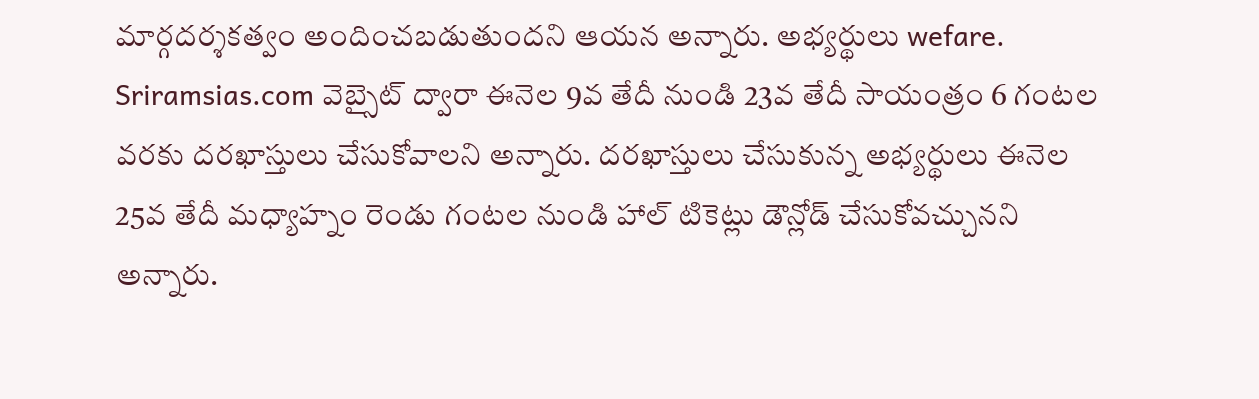మార్గదర్శకత్వం అందించబడుతుందని ఆయన అన్నారు. అభ్యర్థులు wefare. Sriramsias.com వెబ్సైట్ ద్వారా ఈనెల 9వ తేదీ నుండి 23వ తేదీ సాయంత్రం 6 గంటల వరకు దరఖాస్తులు చేసుకోవాలని అన్నారు. దరఖాస్తులు చేసుకున్న అభ్యర్థులు ఈనెల 25వ తేదీ మధ్యాహ్నం రెండు గంటల నుండి హాల్ టికెట్లు డౌన్లోడ్ చేసుకోవచ్చునని అన్నారు.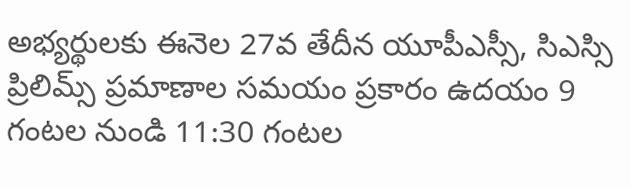అభ్యర్థులకు ఈనెల 27వ తేదీన యూపీఎస్సీ, సిఎస్సి ప్రిలిమ్స్ ప్రమాణాల సమయం ప్రకారం ఉదయం 9 గంటల నుండి 11:30 గంటల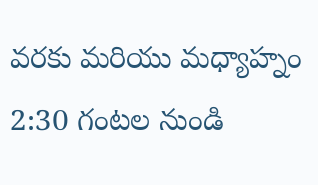వరకు మరియు మధ్యాహ్నం 2:30 గంటల నుండి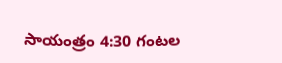సాయంత్రం 4:30 గంటల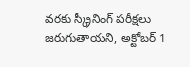వరకు స్క్రీనింగ్ పరీక్షలు జరుగుతాయని, అక్టోబర్ 1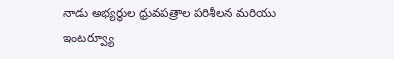నాడు అభ్యర్థుల ధ్రువపత్రాల పరిశీలన మరియు ఇంటర్వ్యూ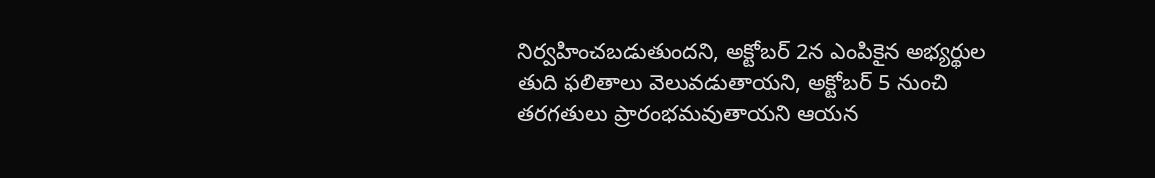నిర్వహించబడుతుందని, అక్టోబర్ 2న ఎంపికైన అభ్యర్థుల తుది ఫలితాలు వెలువడుతాయని, అక్టోబర్ 5 నుంచి తరగతులు ప్రారంభమవుతాయని ఆయన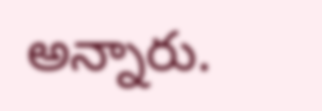అన్నారు.